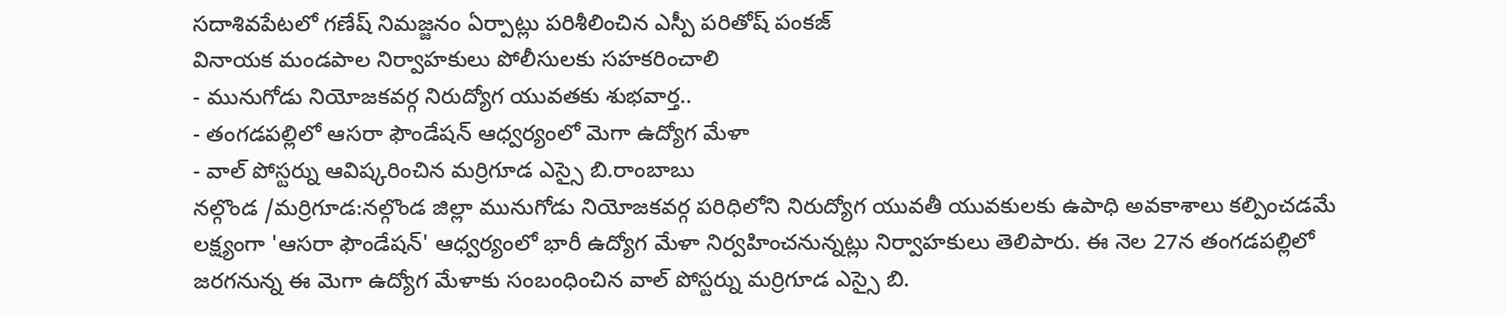సదాశివపేటలో గణేష్ నిమజ్జనం ఏర్పాట్లు పరిశీలించిన ఎస్పీ పరితోష్ పంకజ్
వినాయక మండపాల నిర్వాహకులు పోలీసులకు సహకరించాలి
- మునుగోడు నియోజకవర్గ నిరుద్యోగ యువతకు శుభవార్త..
- తంగడపల్లిలో ఆసరా ఫౌండేషన్ ఆధ్వర్యంలో మెగా ఉద్యోగ మేళా
- వాల్ పోస్టర్ను ఆవిష్కరించిన మర్రిగూడ ఎస్సై బి.రాంబాబు
నల్గొండ /మర్రిగూడ:నల్గొండ జిల్లా మునుగోడు నియోజకవర్గ పరిధిలోని నిరుద్యోగ యువతీ యువకులకు ఉపాధి అవకాశాలు కల్పించడమే లక్ష్యంగా 'ఆసరా ఫౌండేషన్' ఆధ్వర్యంలో భారీ ఉద్యోగ మేళా నిర్వహించనున్నట్లు నిర్వాహకులు తెలిపారు. ఈ నెల 27న తంగడపల్లిలో జరగనున్న ఈ మెగా ఉద్యోగ మేళాకు సంబంధించిన వాల్ పోస్టర్ను మర్రిగూడ ఎస్సై బి.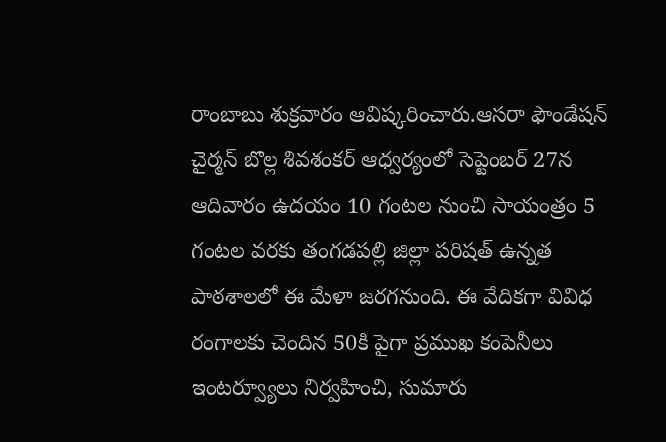రాంబాబు శుక్రవారం ఆవిష్కరించారు.ఆసరా ఫౌండేషన్ చైర్మన్ బొల్ల శివశంకర్ ఆధ్వర్యంలో సెప్టెంబర్ 27న ఆదివారం ఉదయం 10 గంటల నుంచి సాయంత్రం 5 గంటల వరకు తంగడపల్లి జిల్లా పరిషత్ ఉన్నత పాఠశాలలో ఈ మేళా జరగనుంది. ఈ వేదికగా వివిధ రంగాలకు చెందిన 50కి పైగా ప్రముఖ కంపెనీలు ఇంటర్వ్యూలు నిర్వహించి, సుమారు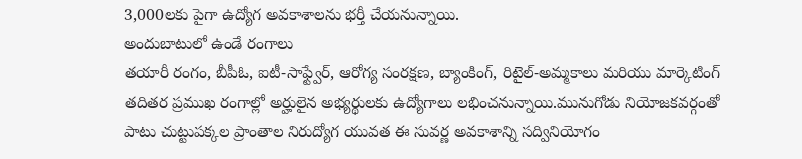3,000లకు పైగా ఉద్యోగ అవకాశాలను భర్తీ చేయనున్నాయి.
అందుబాటులో ఉండే రంగాలు
తయారీ రంగం, బీపీఓ, ఐటీ-సాఫ్ట్వేర్, ఆరోగ్య సంరక్షణ, బ్యాంకింగ్, రిటైల్-అమ్మకాలు మరియు మార్కెటింగ్ తదితర ప్రముఖ రంగాల్లో అర్హులైన అభ్యర్థులకు ఉద్యోగాలు లభించనున్నాయి.మునుగోడు నియోజకవర్గంతో పాటు చుట్టుపక్కల ప్రాంతాల నిరుద్యోగ యువత ఈ సువర్ణ అవకాశాన్ని సద్వినియోగం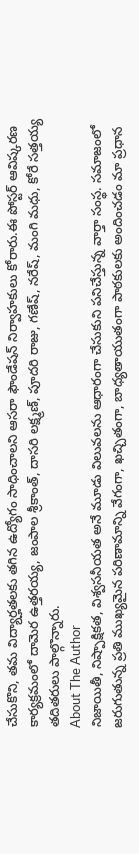చేసుకొని, తమ విద్యార్హతలకు తగిన ఉద్యోగం సాధించాలని ఆసరా ఫౌండేషన్ నిర్వాహకులు కోరారు.ఈ పోస్టర్ ఆవిష్కరణ కార్యక్రమంలో దామెర ఉత్తరయ్య, జంపాల శ్రీకాంత్, దాసరి లక్ష్మణ్, పూదరి రాజు, గణేష్, నరేష్, మంగి మధు, కోరే సత్తయ్య తదితరులు పాల్గొన్నారు.
About The Author
నిజాయితీ, నిష్పాక్షికత, విశ్వసనీయత అనే మూడు విలువలను ఆధారంగా చేసుకుని పనిచేస్తున్న వార్తా సంస్థ. సమాజంలో జరుగుతున్న ప్రతి ముఖ్యమైన పరిణామాన్ని వేగంగా, ఖచ్చితంగా, బాధ్యతాయుతంగా పాఠకులకు అందించడం మా ప్రధాన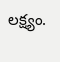లక్ష్యం.